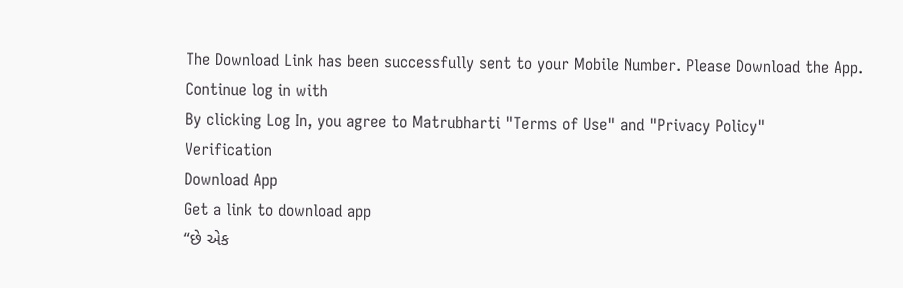The Download Link has been successfully sent to your Mobile Number. Please Download the App.
Continue log in with
By clicking Log In, you agree to Matrubharti "Terms of Use" and "Privacy Policy"
Verification
Download App
Get a link to download app
“છે એક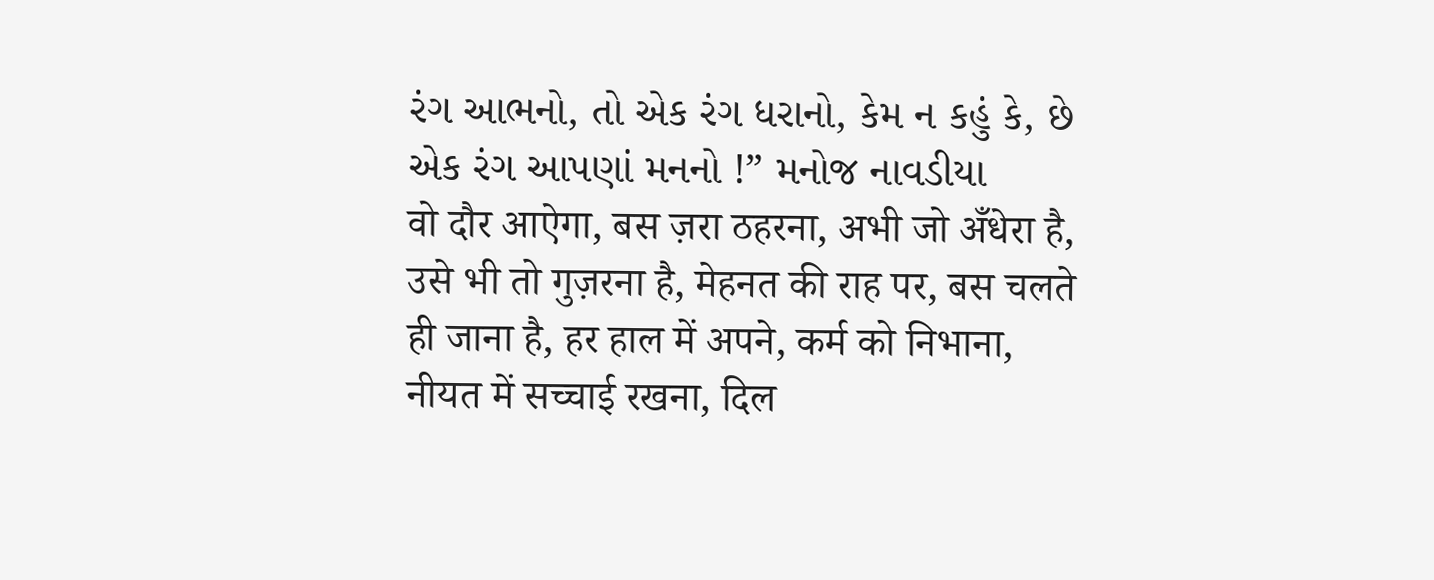રંગ આભનો, તો એક રંગ ધરાનો, કેમ ન કહું કે, છે એક રંગ આપણાં મનનો !” મનોજ નાવડીયા
वो दौर आऐगा, बस ज़रा ठहरना, अभी जो अँधेरा है, उसे भी तो गुज़रना है, मेहनत की राह पर, बस चलते ही जाना है, हर हाल में अपने, कर्म को निभाना, नीयत में सच्चाई रखना, दिल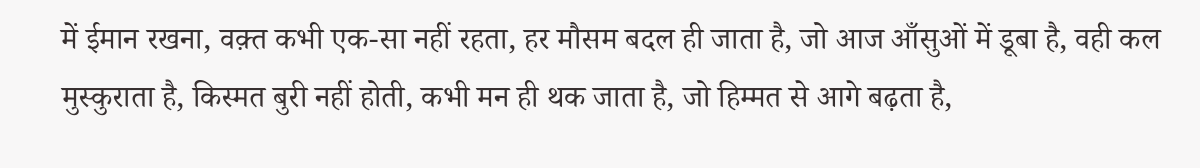में ईमान रखना, वक़्त कभी एक-सा नहीं रहता, हर मौसम बदल ही जाता है, जो आज आँसुओं में डूबा है, वही कल मुस्कुराता है, किस्मत बुरी नहीं होती, कभी मन ही थक जाता है, जो हिम्मत से आगे बढ़ता है,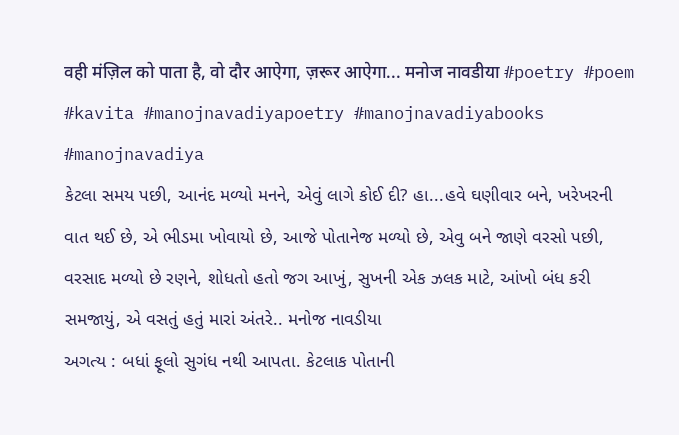वही मंज़िल को पाता है, वो दौर आऐगा, ज़रूर आऐगा... मनोज नावडीया #poetry #poem #kavita #manojnavadiyapoetry #manojnavadiyabooks #manojnavadiya
કેટલા સમય પછી, આનંદ મળ્યો મનને, એવું લાગે કોઈ દી? હા...હવે ઘણીવાર બને, ખરેખરની વાત થઈ છે, એ ભીડમા ખોવાયો છે, આજે પોતાનેજ મળ્યો છે, એવુ બને જાણે વરસો પછી, વરસાદ મળ્યો છે રણને, શોધતો હતો જગ આખું, સુખની એક ઝલક માટે, આંખો બંધ કરી સમજાયું, એ વસતું હતું મારાં અંતરે.. મનોજ નાવડીયા
અગત્ય : બધાં ફૂલો સુગંધ નથી આપતા. કેટલાક પોતાની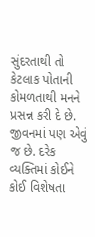સુંદરતાથી તો કેટલાક પોતાની કોમળતાથી મનને પ્રસન્ન કરી દે છે. જીવનમાં પણ એવું જ છે. દરેક વ્યક્તિમાં કોઈને કોઈ વિશેષતા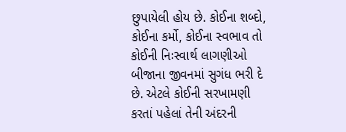છુપાયેલી હોય છે. કોઈના શબ્દો, કોઈના કર્મો, કોઈના સ્વભાવ તો કોઈની નિઃસ્વાર્થ લાગણીઓ બીજાના જીવનમાં સુગંધ ભરી દે છે. એટલે કોઈની સરખામણી કરતાં પહેલાં તેની અંદરની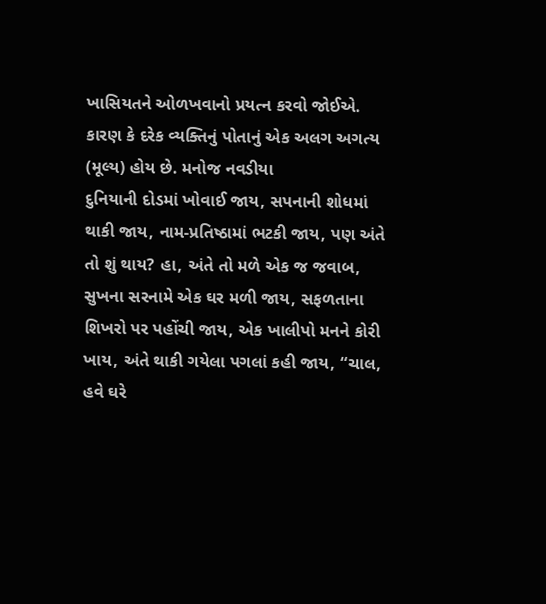ખાસિયતને ઓળખવાનો પ્રયત્ન કરવો જોઈએ. કારણ કે દરેક વ્યક્તિનું પોતાનું એક અલગ અગત્ય (મૂલ્ય) હોય છે. મનોજ નવડીયા
દુનિયાની દોડમાં ખોવાઈ જાય, સપનાની શોધમાં થાકી જાય, નામ-પ્રતિષ્ઠામાં ભટકી જાય, પણ અંતે તો શું થાય? હા, અંતે તો મળે એક જ જવાબ, સુખના સરનામે એક ઘર મળી જાય, સફળતાના શિખરો પર પહોંચી જાય, એક ખાલીપો મનને કોરી ખાય, અંતે થાકી ગયેલા પગલાં કહી જાય, “ચાલ, હવે ઘરે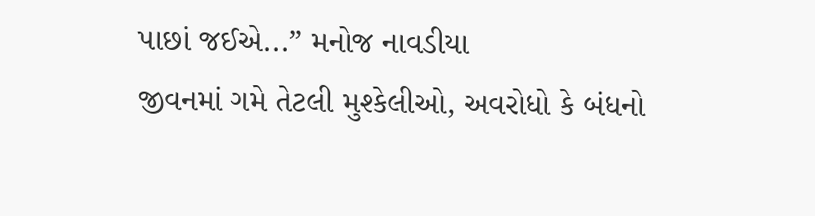પાછાં જઈએ...” મનોજ નાવડીયા
જીવનમાં ગમે તેટલી મુશ્કેલીઓ, અવરોધો કે બંધનો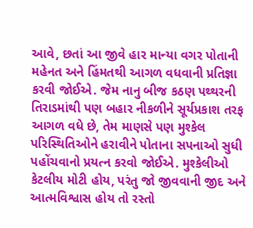આવે, છતાં આ જીવે હાર માન્યા વગર પોતાની મહેનત અને હિંમતથી આગળ વધવાની પ્રતિજ્ઞા કરવી જોઈએ. જેમ નાનુ બીજ કઠણ પથ્થરની તિરાડમાંથી પણ બહાર નીકળીને સૂર્યપ્રકાશ તરફ આગળ વધે છે, તેમ માણસે પણ મુશ્કેલ પરિસ્થિતિઓને હરાવીને પોતાના સપનાઓ સુધી પહોંચવાનો પ્રયત્ન કરવો જોઈએ. મુશ્કેલીઓ કેટલીય મોટી હોય, પરંતુ જો જીવવાની જીદ અને આત્મવિશ્વાસ હોય તો રસ્તો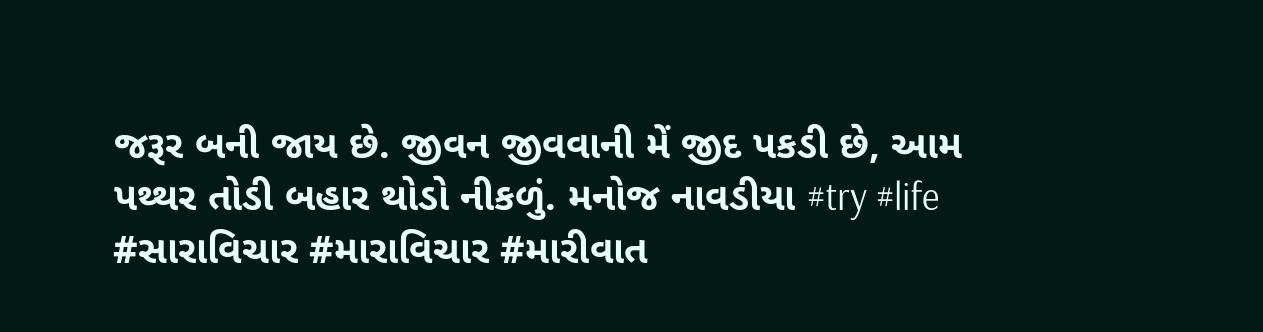જરૂર બની જાય છે. જીવન જીવવાની મેં જીદ પકડી છે, આમ પથ્થર તોડી બહાર થોડો નીકળું. મનોજ નાવડીયા #try #life #સારાવિચાર #મારાવિચાર #મારીવાત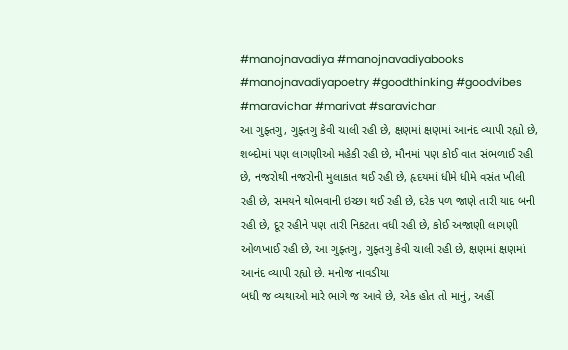#manojnavadiya #manojnavadiyabooks #manojnavadiyapoetry #goodthinking #goodvibes #maravichar #marivat #saravichar
આ ગુફ્તગુ, ગુફ્તગુ કેવી ચાલી રહી છે, ક્ષણમાં ક્ષણમાં આનંદ વ્યાપી રહ્યો છે, શબ્દોમાં પણ લાગણીઓ મહેકી રહી છે, મૌનમાં પણ કોઈ વાત સંભળાઈ રહી છે, નજરોથી નજરોની મુલાકાત થઈ રહી છે, હૃદયમાં ધીમે ધીમે વસંત ખીલી રહી છે, સમયને થોભવાની ઇચ્છા થઈ રહી છે, દરેક પળ જાણે તારી યાદ બની રહી છે, દૂર રહીને પણ તારી નિકટતા વધી રહી છે, કોઈ અજાણી લાગણી ઓળખાઈ રહી છે, આ ગુફ્તગુ, ગુફ્તગુ કેવી ચાલી રહી છે, ક્ષણમાં ક્ષણમાં આનંદ વ્યાપી રહ્યો છે. મનોજ નાવડીયા
બધી જ વ્યથાઓ મારે ભાગે જ આવે છે, એક હોત તો માનું, અહીં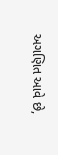અગણિત આવે છે,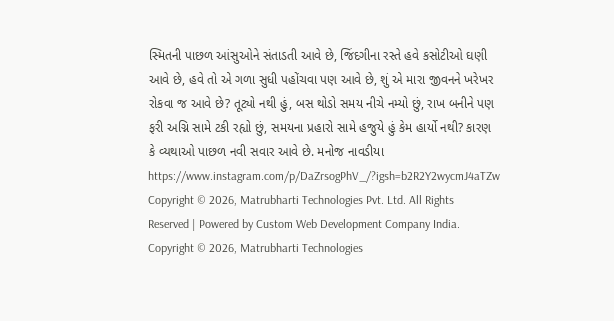સ્મિતની પાછળ આંસુઓને સંતાડતી આવે છે, જિંદગીના રસ્તે હવે કસોટીઓ ઘણી આવે છે, હવે તો એ ગળા સુધી પહોંચવા પણ આવે છે, શું એ મારા જીવનને ખરેખર રોકવા જ આવે છે? તૂટ્યો નથી હું, બસ થોડો સમય નીચે નમ્યો છું, રાખ બનીને પણ ફરી અગ્નિ સામે ટકી રહ્યો છું, સમયના પ્રહારો સામે હજુયે હું કેમ હાર્યો નથી? કારણ કે વ્યથાઓ પાછળ નવી સવાર આવે છે. મનોજ નાવડીયા https://www.instagram.com/p/DaZrsogPhV_/?igsh=b2R2Y2wycmJ4aTZw
Copyright © 2026, Matrubharti Technologies Pvt. Ltd. All Rights Reserved | Powered by Custom Web Development Company India.
Copyright © 2026, Matrubharti Technologies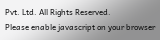Pvt. Ltd. All Rights Reserved.
Please enable javascript on your browser